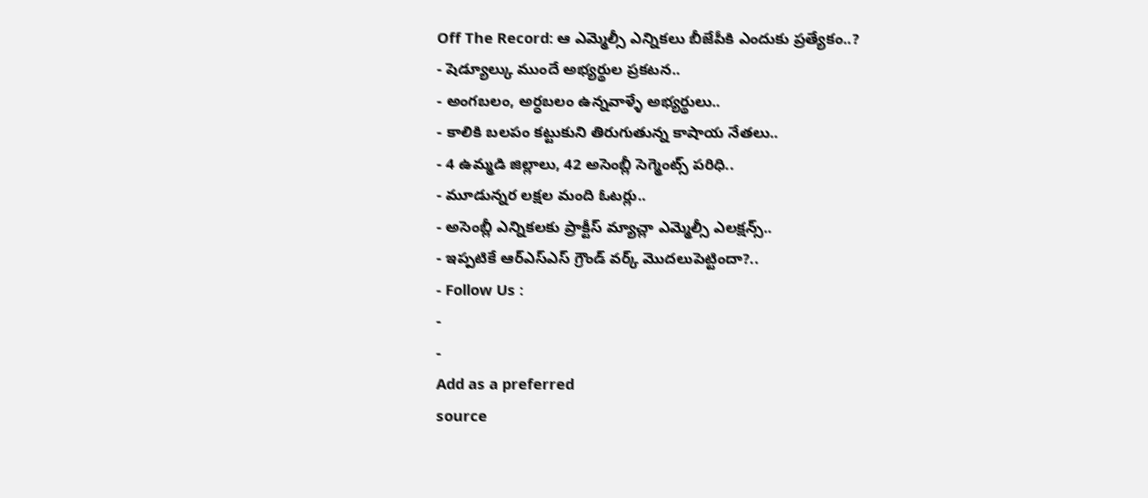Off The Record: ఆ ఎమ్మెల్సీ ఎన్నికలు బీజేపీకి ఎందుకు ప్రత్యేకం..?
- షెడ్యూల్కు ముందే అభ్యర్థుల ప్రకటన..
- అంగబలం, అర్ధబలం ఉన్నవాళ్ళే అభ్యర్థులు..
- కాలికి బలపం కట్టుకుని తిరుగుతున్న కాషాయ నేతలు..
- 4 ఉమ్మడి జిల్లాలు, 42 అసెంబ్లీ సెగ్మెంట్స్ పరిధి..
- మూడున్నర లక్షల మంది ఓటర్లు..
- అసెంబ్లీ ఎన్నికలకు ప్రాక్టీస్ మ్యాచ్లా ఎమ్మెల్సీ ఎలక్షన్స్..
- ఇప్పటికే ఆర్ఎస్ఎస్ గ్రౌండ్ వర్క్ మొదలుపెట్టిందా?..
- Follow Us :
-
-
Add as a preferred
source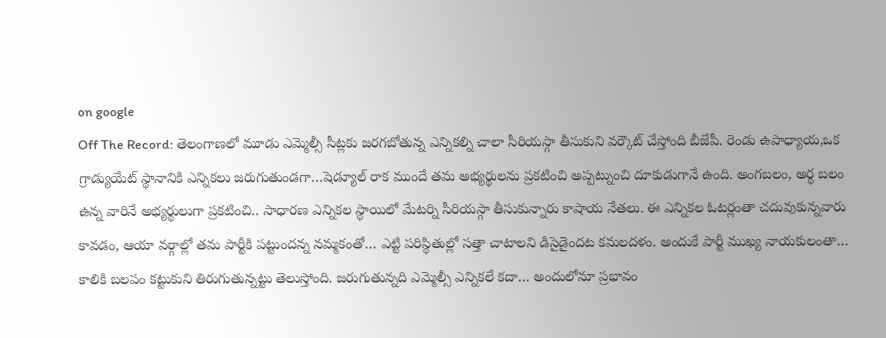on google
Off The Record: తెలంగాణలో మూడు ఎమ్మెల్సీ సీట్లకు జరగబోతున్న ఎన్నికల్ని చాలా సీరియస్గా తీసుకుని వర్కౌట్ చేస్తోంది బీజేపీ. రెండు ఉపాధ్యాయ,ఒక గ్రాడ్యుయేట్ స్థానానికి ఎన్నికలు జరుగుతుండగా…షెడ్యూల్ రాక ముందే తమ అభ్యర్థులను ప్రకటించి అప్పట్నుంచి దూకుడుగానే ఉంది. అంగబలం, అర్థ బలం ఉన్న వారినే అభ్యర్థులుగా ప్రకటించి.. సాధారణ ఎన్నికల స్థాయిలో మేటర్ని సీరియస్గా తీసుకున్నారు కాషాయ నేతలు. ఈ ఎన్నికల ఓటర్లంతా చదువుకున్నవారు కావడం, ఆయా వర్గాల్లో తమ పార్టీకి పట్టుందన్న నమ్మకంతో… ఎట్టి పరిస్థితుల్లో సత్తా చాటాలని డిసైడైందట కమలదళం. అందుకే పార్టీ ముఖ్య నాయకులంతా… కాలికి బలపం కట్టుకుని తిరుగుతున్నట్టు తెలుస్తోంది. జరుగుతున్నది ఎమ్మెల్సీ ఎన్నికలే కదా… అందులోనూ ప్రభావం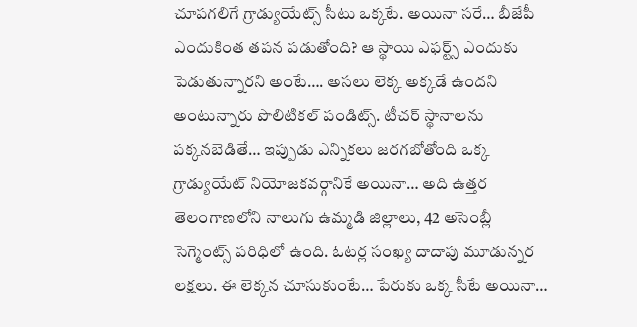చూపగలిగే గ్రాడ్యుయేట్స్ సీటు ఒక్కటే. అయినా సరే… బీజేపీ ఎందుకింత తపన పడుతోంది? ఆ స్థాయి ఎఫర్ట్స్ ఎందుకు పెడుతున్నారని అంటే…. అసలు లెక్క అక్కడే ఉందని అంటున్నారు పొలిటికల్ పండిట్స్. టీచర్ స్థానాలను పక్కనబెడితే… ఇప్పుడు ఎన్నికలు జరగబోతోంది ఒక్క గ్రాడ్యుయేట్ నియోజకవర్గానికే అయినా… అది ఉత్తర తెలంగాణలోని నాలుగు ఉమ్మడి జిల్లాలు, 42 అసెంబ్లీ సెగ్మెంట్స్ పరిధిలో ఉంది. ఓటర్ల సంఖ్య దాదాపు మూడున్నర లక్షలు. ఈ లెక్కన చూసుకుంటే… పేరుకు ఒక్క సీటే అయినా…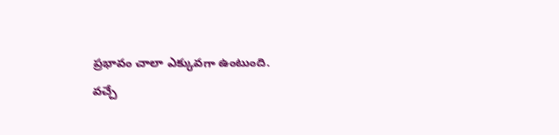ప్రభావం చాలా ఎక్కువగా ఉంటుంది.
వచ్చే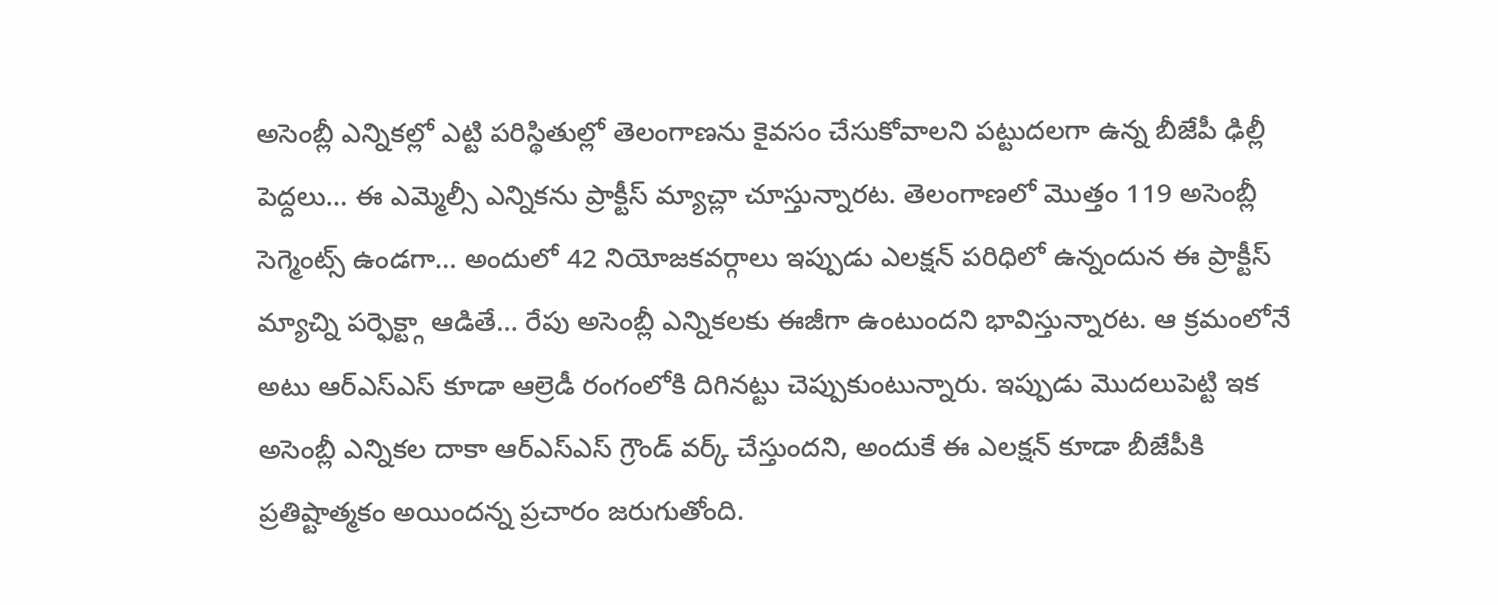అసెంబ్లీ ఎన్నికల్లో ఎట్టి పరిస్థితుల్లో తెలంగాణను కైవసం చేసుకోవాలని పట్టుదలగా ఉన్న బీజేపీ ఢిల్లీ పెద్దలు… ఈ ఎమ్మెల్సీ ఎన్నికను ప్రాక్టీస్ మ్యాచ్లా చూస్తున్నారట. తెలంగాణలో మొత్తం 119 అసెంబ్లీ సెగ్మెంట్స్ ఉండగా… అందులో 42 నియోజకవర్గాలు ఇప్పుడు ఎలక్షన్ పరిధిలో ఉన్నందున ఈ ప్రాక్టీస్ మ్యాచ్ని పర్ఫెక్ట్గా ఆడితే… రేపు అసెంబ్లీ ఎన్నికలకు ఈజీగా ఉంటుందని భావిస్తున్నారట. ఆ క్రమంలోనే అటు ఆర్ఎస్ఎస్ కూడా ఆల్రెడీ రంగంలోకి దిగినట్టు చెప్పుకుంటున్నారు. ఇప్పుడు మొదలుపెట్టి ఇక అసెంబ్లీ ఎన్నికల దాకా ఆర్ఎస్ఎస్ గ్రౌండ్ వర్క్ చేస్తుందని, అందుకే ఈ ఎలక్షన్ కూడా బీజేపీకి ప్రతిష్టాత్మకం అయిందన్న ప్రచారం జరుగుతోంది.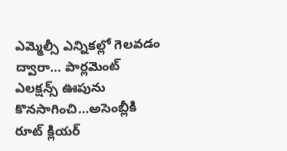ఎమ్మెల్సీ ఎన్నికల్లో గెలవడం ద్వారా… పార్లమెంట్ ఎలక్షన్స్ ఊపును కొనసాగించి…అసెంబ్లీకి రూట్ క్లియర్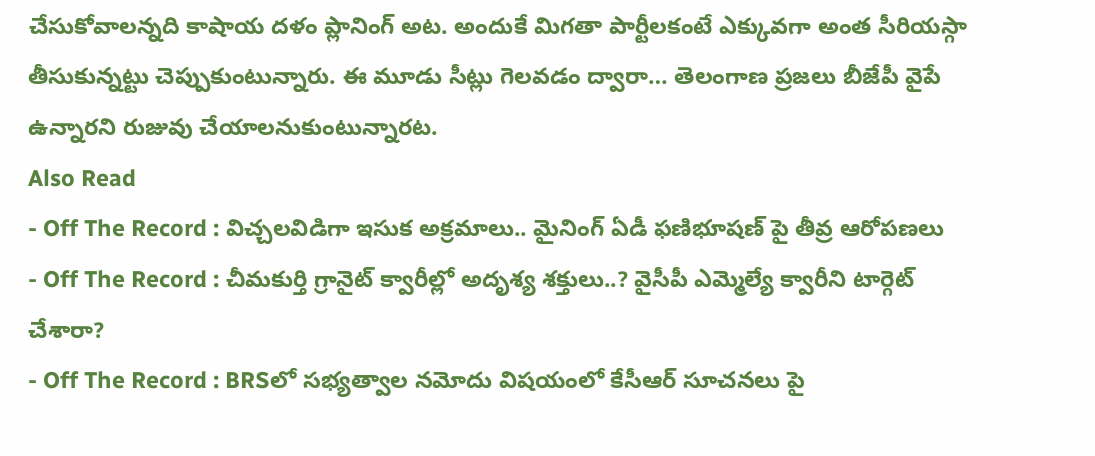చేసుకోవాలన్నది కాషాయ దళం ప్లానింగ్ అట. అందుకే మిగతా పార్టీలకంటే ఎక్కువగా అంత సీరియస్గా తీసుకున్నట్టు చెప్పుకుంటున్నారు. ఈ మూడు సీట్లు గెలవడం ద్వారా… తెలంగాణ ప్రజలు బీజేపీ వైపే ఉన్నారని రుజువు చేయాలనుకుంటున్నారట.
Also Read
- Off The Record : విచ్చలవిడిగా ఇసుక అక్రమాలు.. మైనింగ్ ఏడీ ఫణిభూషణ్ పై తీవ్ర ఆరోపణలు
- Off The Record : చీమకుర్తి గ్రానైట్ క్వారీల్లో అదృశ్య శక్తులు..? వైసీపీ ఎమ్మెల్యే క్వారీని టార్గెట్ చేశారా?
- Off The Record : BRSలో సభ్యత్వాల నమోదు విషయంలో కేసీఆర్ సూచనలు పై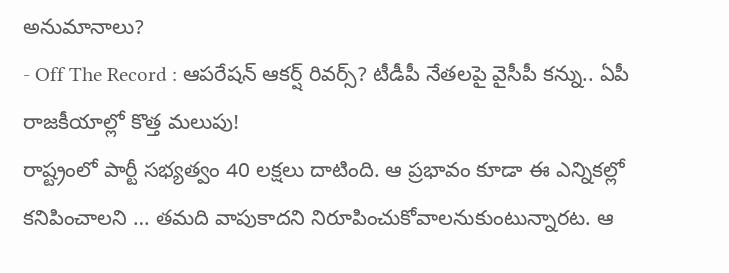అనుమానాలు?
- Off The Record : ఆపరేషన్ ఆకర్ష్ రివర్స్? టీడీపీ నేతలపై వైసీపీ కన్ను.. ఏపీ రాజకీయాల్లో కొత్త మలుపు!
రాష్ట్రంలో పార్టీ సభ్యత్వం 40 లక్షలు దాటింది. ఆ ప్రభావం కూడా ఈ ఎన్నికల్లో కనిపించాలని … తమది వాపుకాదని నిరూపించుకోవాలనుకుంటున్నారట. ఆ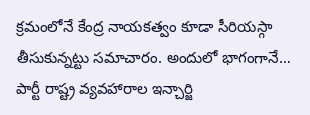క్రమంలోనే కేంద్ర నాయకత్వం కూడా సీరియస్గా తీసుకున్నట్టు సమాచారం. అందులో భాగంగానే… పార్టీ రాష్ట్ర వ్యవహారాల ఇన్చార్జి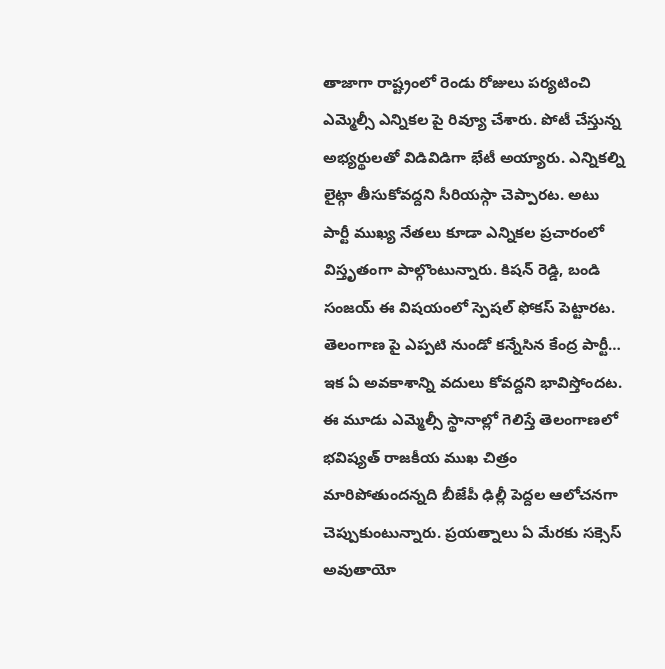తాజాగా రాష్ట్రంలో రెండు రోజులు పర్యటించి ఎమ్మెల్సీ ఎన్నికల పై రివ్యూ చేశారు. పోటీ చేస్తున్న అభ్యర్థులతో విడివిడిగా భేటీ అయ్యారు. ఎన్నికల్ని లైట్గా తీసుకోవద్దని సీరియస్గా చెప్పారట. అటు పార్టీ ముఖ్య నేతలు కూడా ఎన్నికల ప్రచారంలో విస్తృతంగా పాల్గొంటున్నారు. కిషన్ రెడ్డి, బండి సంజయ్ ఈ విషయంలో స్పెషల్ ఫోకస్ పెట్టారట. తెలంగాణ పై ఎప్పటి నుండో కన్నేసిన కేంద్ర పార్టీ… ఇక ఏ అవకాశాన్ని వదులు కోవద్దని భావిస్తోందట. ఈ మూడు ఎమ్మెల్సీ స్థానాల్లో గెలిస్తే తెలంగాణలో భవిష్యత్ రాజకీయ ముఖ చిత్రం మారిపోతుందన్నది బీజేపీ ఢిల్లీ పెద్దల ఆలోచనగా చెప్పుకుంటున్నారు. ప్రయత్నాలు ఏ మేరకు సక్సెస్ అవుతాయో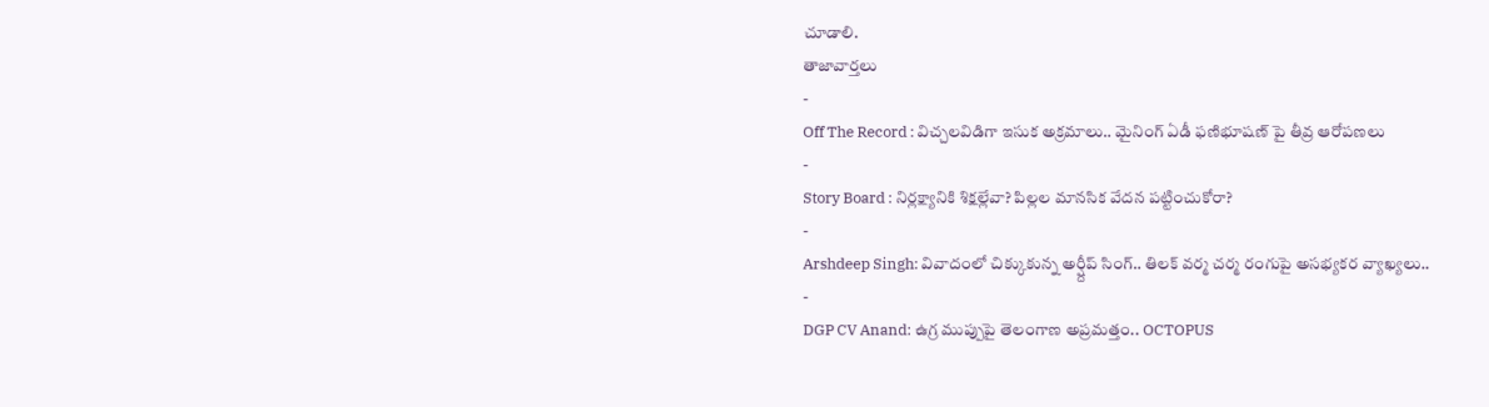చూడాలి.
తాజావార్తలు
-
Off The Record : విచ్చలవిడిగా ఇసుక అక్రమాలు.. మైనింగ్ ఏడీ ఫణిభూషణ్ పై తీవ్ర ఆరోపణలు
-
Story Board : నిర్లక్ష్యానికి శిక్షల్లేవా? పిల్లల మానసిక వేదన పట్టించుకోరా?
-
Arshdeep Singh: వివాదంలో చిక్కుకున్న అర్ష్దీప్ సింగ్.. తిలక్ వర్మ చర్మ రంగుపై అసభ్యకర వ్యాఖ్యలు..
-
DGP CV Anand: ఉగ్ర ముప్పుపై తెలంగాణ అప్రమత్తం.. OCTOPUS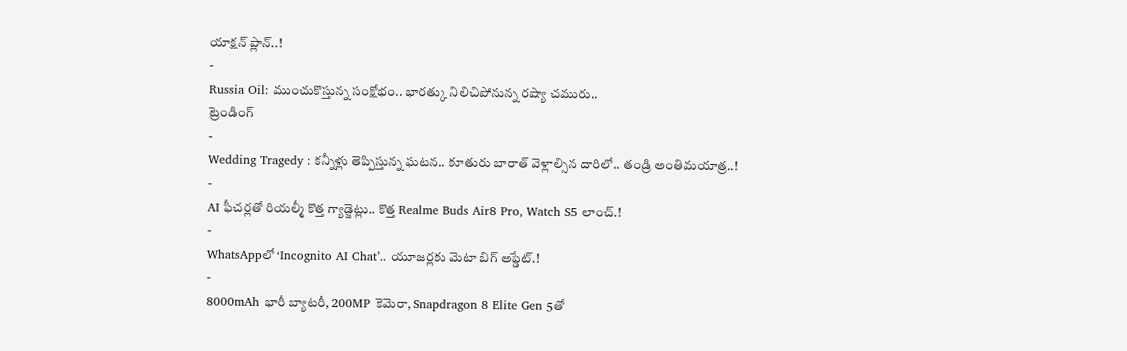యాక్షన్ ప్లాన్..!
-
Russia Oil: ముంచుకొస్తున్న సంక్షోభం.. భారత్కు నిలిచిపోనున్న రష్యా చమురు..
ట్రెండింగ్
-
Wedding Tragedy : కన్నీళ్లు తెప్పిస్తున్న ఘటన.. కూతురు బారాత్ వెళ్లాల్సిన దారిలో.. తండ్రి అంతిమయాత్ర..!
-
AI ఫీచర్లతో రియల్మీ కొత్త గ్యాడ్జెట్లు.. కొత్త Realme Buds Air8 Pro, Watch S5 లాంచ్.!
-
WhatsAppలో ‘Incognito AI Chat’.. యూజర్లకు మెటా బిగ్ అప్డేట్.!
-
8000mAh భారీ బ్యాటరీ, 200MP కెమెరా, Snapdragon 8 Elite Gen 5తో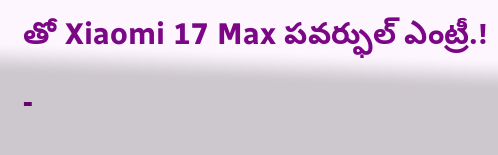తో Xiaomi 17 Max పవర్ఫుల్ ఎంట్రీ.!
-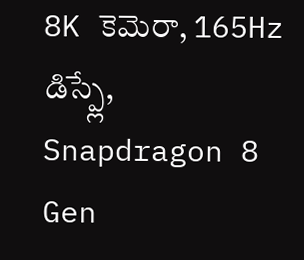8K కెమెరా, 165Hz డిస్ప్లే, Snapdragon 8 Gen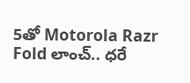5తో Motorola Razr Fold లాంచ్.. ధరే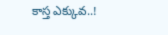కాస్త ఎక్కువ..!